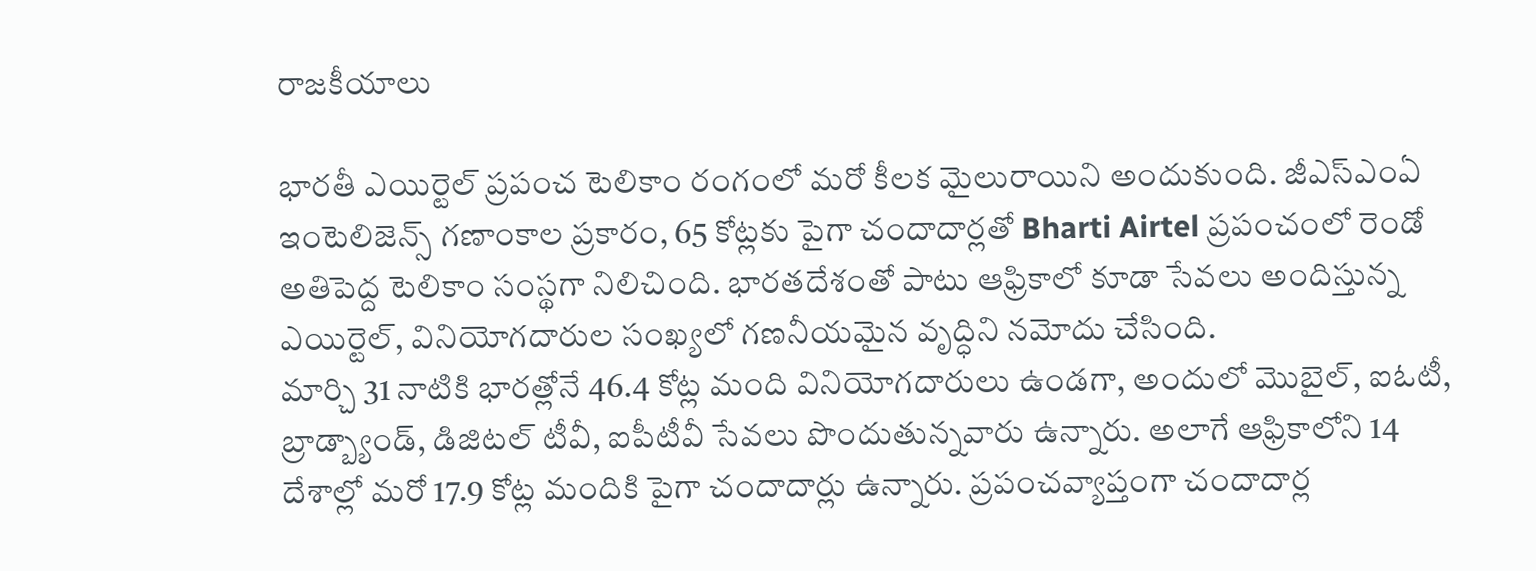రాజకీయాలు

భారతీ ఎయిర్టెల్ ప్రపంచ టెలికాం రంగంలో మరో కీలక మైలురాయిని అందుకుంది. జీఎస్ఎంఏ ఇంటెలిజెన్స్ గణాంకాల ప్రకారం, 65 కోట్లకు పైగా చందాదార్లతో Bharti Airtel ప్రపంచంలో రెండో అతిపెద్ద టెలికాం సంస్థగా నిలిచింది. భారతదేశంతో పాటు ఆఫ్రికాలో కూడా సేవలు అందిస్తున్న ఎయిర్టెల్, వినియోగదారుల సంఖ్యలో గణనీయమైన వృద్ధిని నమోదు చేసింది.
మార్చి 31 నాటికి భారత్లోనే 46.4 కోట్ల మంది వినియోగదారులు ఉండగా, అందులో మొబైల్, ఐఓటీ, బ్రాడ్బ్యాండ్, డిజిటల్ టీవీ, ఐపీటీవీ సేవలు పొందుతున్నవారు ఉన్నారు. అలాగే ఆఫ్రికాలోని 14 దేశాల్లో మరో 17.9 కోట్ల మందికి పైగా చందాదార్లు ఉన్నారు. ప్రపంచవ్యాప్తంగా చందాదార్ల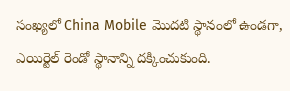సంఖ్యలో China Mobile మొదటి స్థానంలో ఉండగా, ఎయిర్టెల్ రెండో స్థానాన్ని దక్కించుకుంది.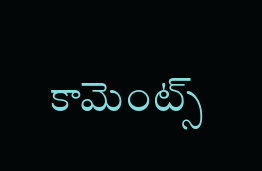కామెంట్స్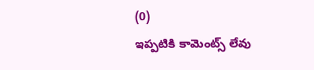(0)
ఇప్పటికి కామెంట్స్ లేవు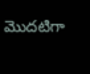మొదటిగా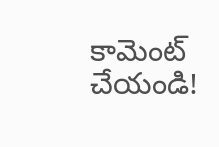కామెంట్ చేయండి!